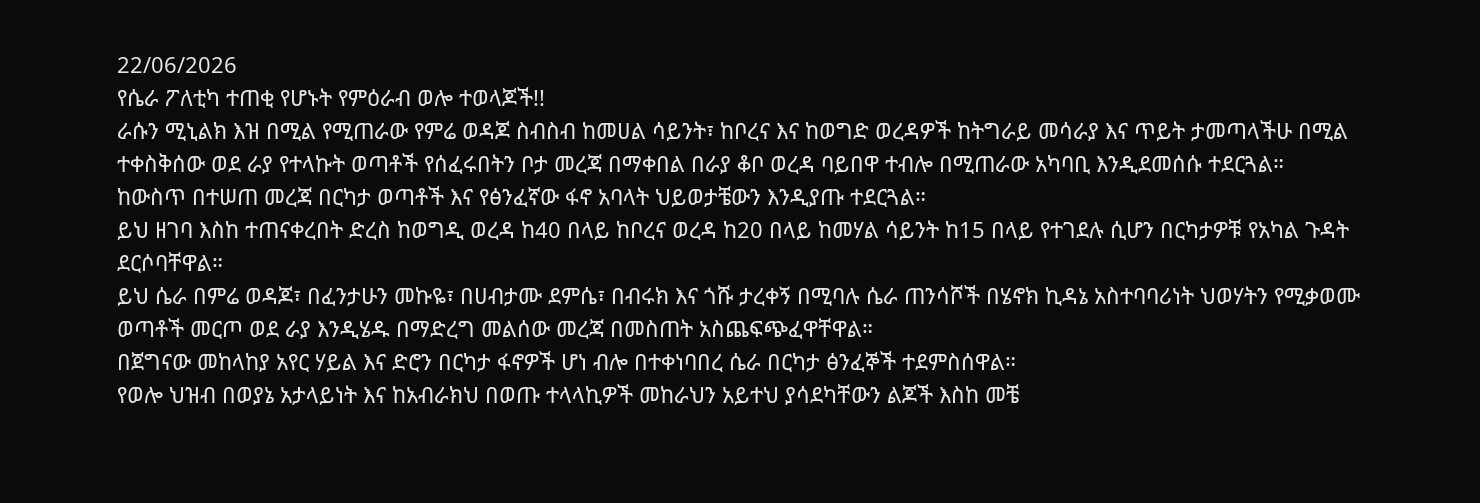22/06/2026
የሴራ ፖለቲካ ተጠቂ የሆኑት የምዕራብ ወሎ ተወላጆች!!
ራሱን ሚኒልክ እዝ በሚል የሚጠራው የምሬ ወዳጆ ስብስብ ከመሀል ሳይንት፣ ከቦረና እና ከወግድ ወረዳዎች ከትግራይ መሳራያ እና ጥይት ታመጣላችሁ በሚል ተቀስቅሰው ወደ ራያ የተላኩት ወጣቶች የሰፈሩበትን ቦታ መረጃ በማቀበል በራያ ቆቦ ወረዳ ባይበዋ ተብሎ በሚጠራው አካባቢ እንዲደመሰሱ ተደርጓል።
ከውስጥ በተሠጠ መረጃ በርካታ ወጣቶች እና የፅንፈኛው ፋኖ አባላት ህይወታቼውን እንዲያጡ ተደርጓል።
ይህ ዘገባ እስከ ተጠናቀረበት ድረስ ከወግዲ ወረዳ ከ40 በላይ ከቦረና ወረዳ ከ20 በላይ ከመሃል ሳይንት ከ15 በላይ የተገደሉ ሲሆን በርካታዎቹ የአካል ጉዳት ደርሶባቸዋል።
ይህ ሴራ በምሬ ወዳጆ፣ በፈንታሁን መኩዬ፣ በሀብታሙ ደምሴ፣ በብሩክ እና ጎሹ ታረቀኝ በሚባሉ ሴራ ጠንሳሾች በሄኖክ ኪዳኔ አስተባባሪነት ህወሃትን የሚቃወሙ ወጣቶች መርጦ ወደ ራያ እንዲሄዱ በማድረግ መልሰው መረጃ በመስጠት አስጨፍጭፈዋቸዋል።
በጀግናው መከላከያ አየር ሃይል እና ድሮን በርካታ ፋኖዎች ሆነ ብሎ በተቀነባበረ ሴራ በርካታ ፅንፈኞች ተደምስሰዋል።
የወሎ ህዝብ በወያኔ አታላይነት እና ከአብራክህ በወጡ ተላላኪዎች መከራህን አይተህ ያሳደካቸውን ልጆች እስከ መቼ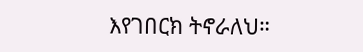እየገበርክ ትኖራለህ።